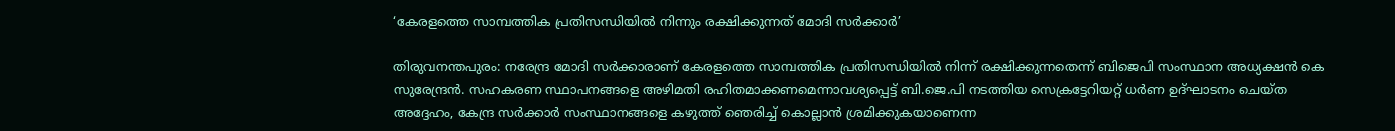‘കേരളത്തെ സാമ്പത്തിക പ്രതിസന്ധിയിൽ നിന്നും രക്ഷിക്കുന്നത് മോദി സർക്കാർ’

തിരുവനന്തപുരം: നരേന്ദ്ര മോദി സർക്കാരാണ് കേരളത്തെ സാമ്പത്തിക പ്രതിസന്ധിയിൽ നിന്ന് രക്ഷിക്കുന്നതെന്ന് ബിജെപി സംസ്ഥാന അധ്യക്ഷൻ കെ സുരേന്ദ്രൻ. സഹകരണ സ്ഥാപനങ്ങളെ അഴിമതി രഹിതമാക്കണമെന്നാവശ്യപ്പെട്ട് ബി.ജെ.പി നടത്തിയ സെക്രട്ടേറിയറ്റ് ധർണ ഉദ്ഘാടനം ചെയ്ത അദ്ദേഹം, കേന്ദ്ര സർക്കാർ സംസ്ഥാനങ്ങളെ കഴുത്ത് ഞെരിച്ച് കൊല്ലാൻ ശ്രമിക്കുകയാണെന്ന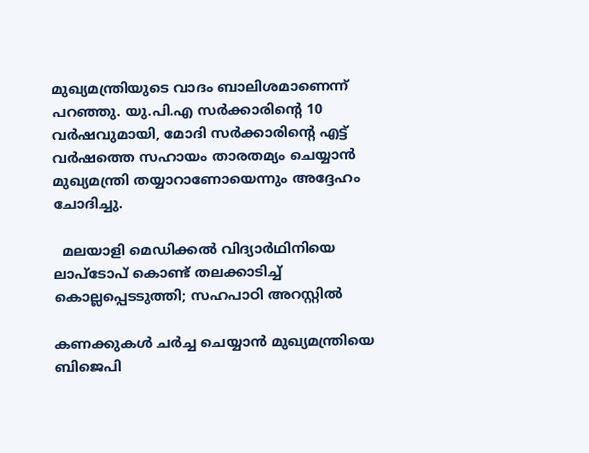മുഖ്യമന്ത്രിയുടെ വാദം ബാലിശമാണെന്ന് പറഞ്ഞു. യു.പി.എ സർക്കാരിന്റെ 10 വർഷവുമായി, മോദി സർക്കാരിന്റെ എട്ട് വർഷത്തെ സഹായം താരതമ്യം ചെയ്യാൻ മുഖ്യമന്ത്രി തയ്യാറാണോയെന്നും അദ്ദേഹം ചോദിച്ചു.

  മലയാളി മെഡിക്കൽ വിദ്യാർഥിനിയെ ലാപ്ടോപ് കൊണ്ട് തലക്കാടിച്ച് കൊല്ലപ്പെടടുത്തി; സഹപാഠി അറസ്റ്റിൽ

കണക്കുകൾ ചർച്ച ചെയ്യാൻ മുഖ്യമന്ത്രിയെ ബിജെപി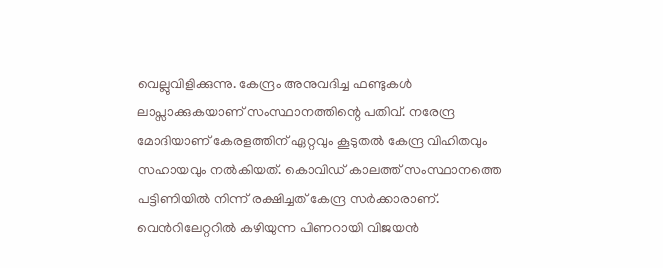വെല്ലുവിളിക്കുന്നു. കേന്ദ്രം അനുവദിച്ച ഫണ്ടുകൾ ലാപ്സാക്കുകയാണ് സംസ്ഥാനത്തിന്റെ പതിവ്. നരേന്ദ്ര മോദിയാണ് കേരളത്തിന് ഏറ്റവും കൂടുതൽ കേന്ദ്ര വിഹിതവും സഹായവും നൽകിയത്. കൊവിഡ് കാലത്ത് സംസ്ഥാനത്തെ പട്ടിണിയിൽ നിന്ന് രക്ഷിച്ചത് കേന്ദ്ര സർക്കാരാണ്. വെന്‍റിലേറ്ററിൽ കഴിയുന്ന പിണറായി വിജയൻ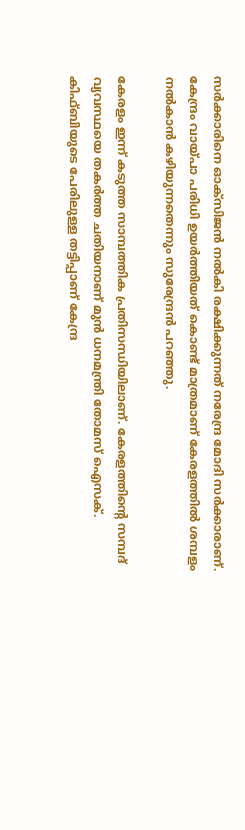സർക്കാരിനെ ഓക്സിജൻ നൽകി രക്ഷിക്കുന്നത് നരേന്ദ്ര മോദി സർക്കാരാണ്. കേന്ദ്രം വായ്പാ പരിധി ഉയർത്തിയത് കൊണ്ട് മാത്രമാണ് കേരളത്തിൽ ശമ്പളം നൽകാൻ കഴിയുന്നതെന്നും സുരേന്ദ്രൻ പറഞ്ഞു.

കേരളം ഇന്ന് കടുത്ത സാമ്പത്തിക പ്രതിസന്ധിയിലാണ്. കേരളത്തിന്‍റെ സമ്പദ് വ്യവസ്ഥയെ തകർത്ത ചതിയനാണ് മുൻ ധനമന്ത്രി തോമസ് ഐസക്. കിഫ്ബിയുടെ പേരിലുള്ള തട്ടിപ്പാണ് കേന്ദ്ര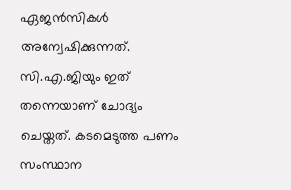ഏജൻസികൾ അന്വേഷിക്കുന്നത്. സി.എ.ജിയും ഇത് തന്നെയാണ് ചോദ്യം ചെയ്തത്. കടമെടുത്ത പണം സംസ്ഥാന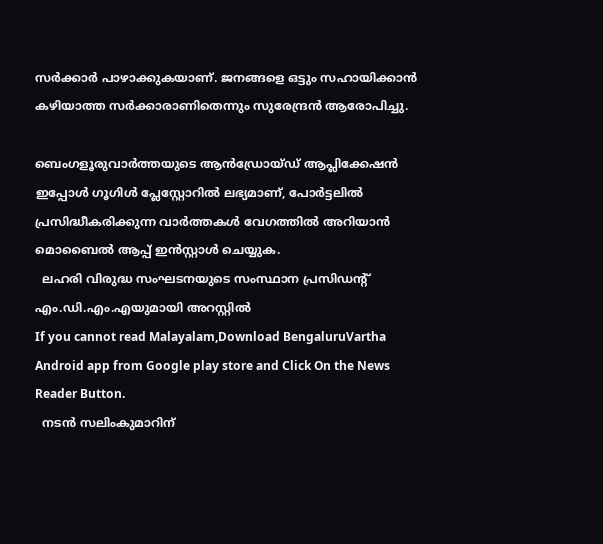സർക്കാർ പാഴാക്കുകയാണ്. ജനങ്ങളെ ഒട്ടും സഹായിക്കാൻ കഴിയാത്ത സർക്കാരാണിതെന്നും സുരേന്ദ്രൻ ആരോപിച്ചു.

ബെംഗളൂരുവാർത്തയുടെ ആൻഡ്രോയ്ഡ് ആപ്ലിക്കേഷൻ ഇപ്പോൾ ഗൂഗിൾ പ്ലേസ്റ്റോറിൽ ലഭ്യമാണ്, പോർട്ടലിൽ പ്രസിദ്ധീകരിക്കുന്ന വാർത്തകൾ വേഗത്തിൽ അറിയാൻ മൊബൈൽ ആപ്പ് ഇൻസ്റ്റാൾ ചെയ്യുക.
  ലഹരി വിരുദ്ധ സംഘടനയുടെ സംസ്ഥാന പ്രസിഡന്റ് എം.ഡി.എം.എയുമായി അറസ്റ്റില്‍
If you cannot read Malayalam,Download BengaluruVartha Android app from Google play store and Click On the News Reader Button.
  നടൻ സലിംകുമാറിന്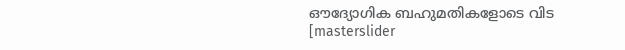ഔദ്യോഗിക ബഹുമതികളോടെ വിട
[masterslider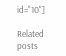id="10"]

Related posts